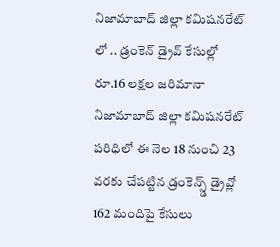నిజామాబాద్ జిల్లా కమిషనరేట్ లో .. డ్రంకెన్ డ్రైవ్ కేసుల్లో రూ.16 లక్షల జరిమానా
నిజామాబాద్ జిల్లా కమిషనరేట్ పరిధిలో ఈ నెల 18 నుంచి 23 వరకు చేపట్టిన డ్రంకెన్స్డ్ డ్రైవ్లో 162 మందిపై కేసులు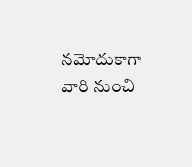నమోదుకాగా వారి నుంచి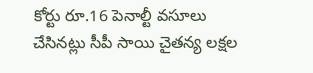కోర్టు రూ.16 పెనాల్టీ వసూలు చేసినట్లు సీపీ సాయి చైతన్య లక్షల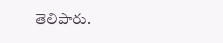తెలిపారు.